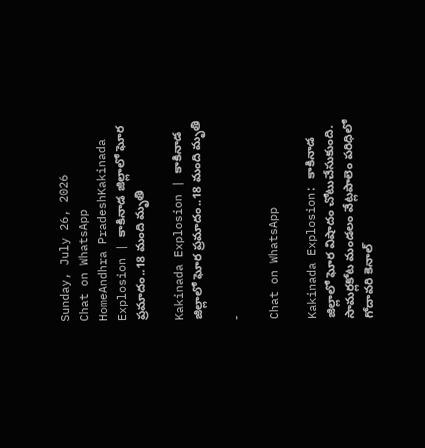Sunday, July 26, 2026
Chat on WhatsApp
HomeAndhra PradeshKakinada Explosion | కాకినాడ జిల్లాలో ఘోర ప్రమాదం..18 మంది మృతి

Kakinada Explosion | కాకినాడ జిల్లాలో ఘోర ప్రమాదం..18 మంది మృతి

-

Chat on WhatsApp

Kakinada Explosion: కాకినాడ జిల్లాలో ఘోర విషాదం చోటుచేసుకుంది. సామర్లకోట మండలం వేట్లపాలెం పరిధిలో గోదావరి కెనాల్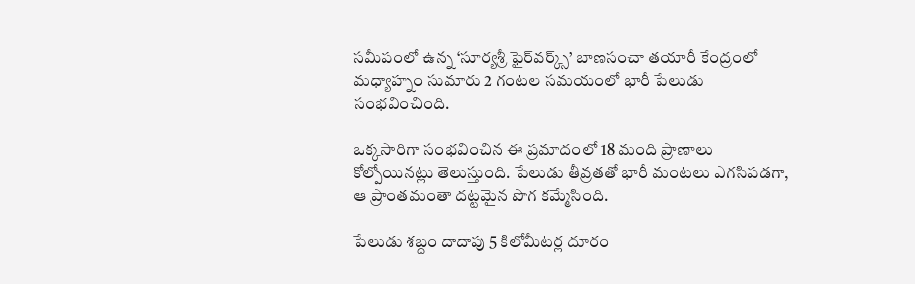సమీపంలో ఉన్న ‘సూర్యశ్రీ ఫైర్‌వర్క్స్’ బాణసంచా తయారీ కేంద్రంలో మధ్యాహ్నం సుమారు 2 గంటల సమయంలో భారీ పేలుడు సంభవించింది.

ఒక్కసారిగా సంభవించిన ఈ ప్రమాదంలో 18 మంది ప్రాణాలు కోల్పోయినట్లు తెలుస్తుంది. పేలుడు తీవ్రతతో భారీ మంటలు ఎగసిపడగా, ఆ ప్రాంతమంతా దట్టమైన పొగ కమ్మేసింది.

పేలుడు శబ్దం దాదాపు 5 కిలోమీటర్ల దూరం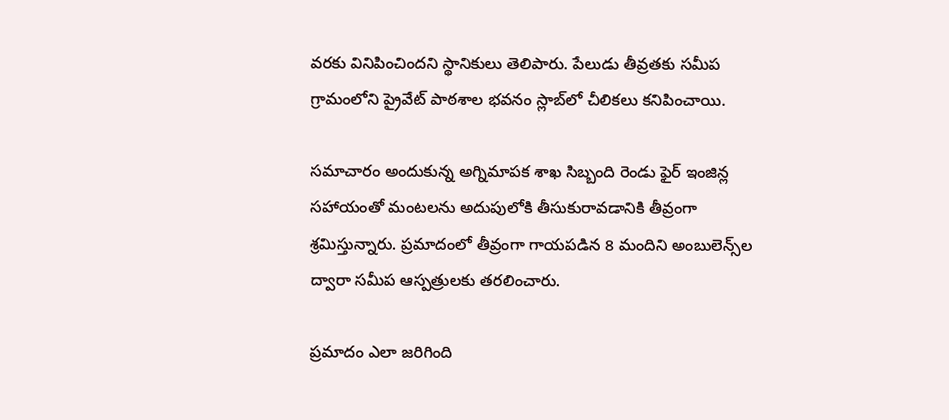వరకు వినిపించిందని స్థానికులు తెలిపారు. పేలుడు తీవ్రతకు సమీప గ్రామంలోని ప్రైవేట్ పాఠశాల భవనం స్లాబ్‌లో చీలికలు కనిపించాయి.

సమాచారం అందుకున్న అగ్నిమాపక శాఖ సిబ్బంది రెండు ఫైర్ ఇంజిన్ల సహాయంతో మంటలను అదుపులోకి తీసుకురావడానికి తీవ్రంగా శ్రమిస్తున్నారు. ప్రమాదంలో తీవ్రంగా గాయపడిన 8 మందిని అంబులెన్స్‌ల ద్వారా సమీప ఆస్పత్రులకు తరలించారు.

ప్రమాదం ఎలా జరిగింది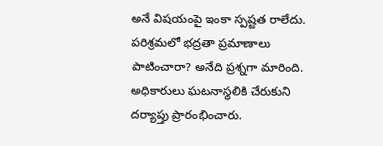అనే విషయంపై ఇంకా స్పష్టత రాలేదు. పరిశ్రమలో భద్రతా ప్రమాణాలు పాటించారా? అనేది ప్రశ్నగా మారింది. అధికారులు ఘటనాస్థలికి చేరుకుని దర్యాప్తు ప్రారంభించారు.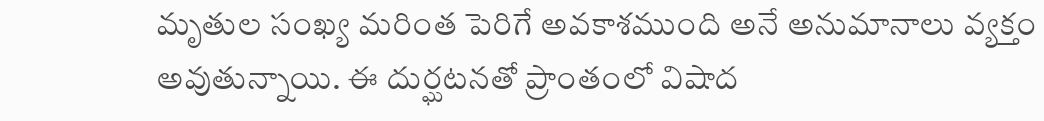మృతుల సంఖ్య మరింత పెరిగే అవకాశముంది అనే అనుమానాలు వ్యక్తం అవుతున్నాయి. ఈ దుర్ఘటనతో ప్రాంతంలో విషాద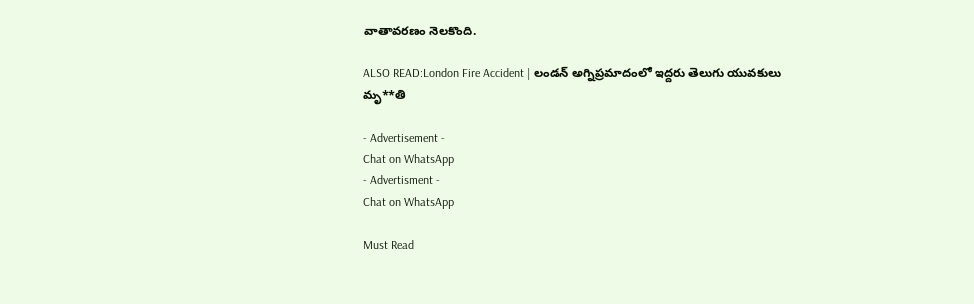వాతావరణం నెలకొంది.

ALSO READ:London Fire Accident | లండన్ అగ్నిప్రమాదంలో ఇద్దరు తెలుగు యువకులు మృ**తి

- Advertisement -
Chat on WhatsApp
- Advertisment -
Chat on WhatsApp

Must Read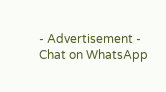- Advertisement -
Chat on WhatsApp